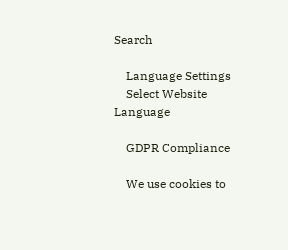Search

    Language Settings
    Select Website Language

    GDPR Compliance

    We use cookies to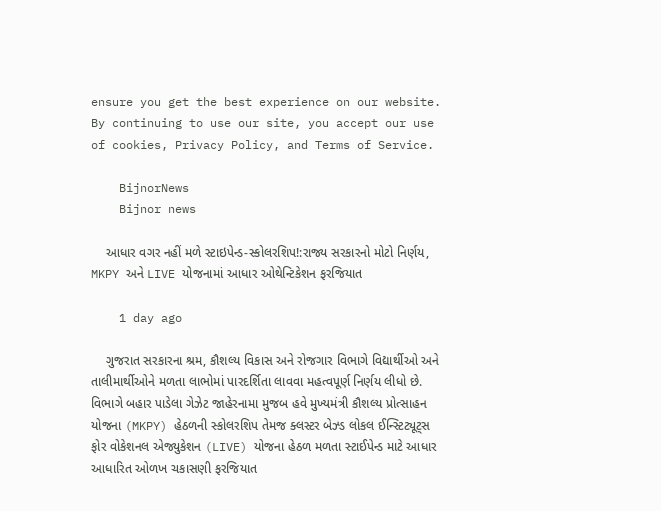ensure you get the best experience on our website. By continuing to use our site, you accept our use of cookies, Privacy Policy, and Terms of Service.

    BijnorNews
    Bijnor news

    આધાર વગર નહીં મળે સ્ટાઇપેન્ડ-સ્કોલરશિપ!:રાજ્ય સરકારનો મોટો નિર્ણય, MKPY અને LIVE યોજનામાં આધાર ઓથેન્ટિકેશન ફરજિયાત

    1 day ago

    ગુજરાત સરકારના શ્રમ, કૌશલ્ય વિકાસ અને રોજગાર વિભાગે વિદ્યાર્થીઓ અને તાલીમાર્થીઓને મળતા લાભોમાં પારદર્શિતા લાવવા મહત્વપૂર્ણ નિર્ણય લીધો છે. વિભાગે બહાર પાડેલા ગેઝેટ જાહેરનામા મુજબ હવે મુખ્યમંત્રી કૌશલ્ય પ્રોત્સાહન યોજના (MKPY) હેઠળની સ્કોલરશિપ તેમજ ક્લસ્ટર બેઝ્ડ લોકલ ઈન્સ્ટિટ્યૂટ્સ ફોર વોકેશનલ એજ્યુકેશન (LIVE) યોજના હેઠળ મળતા સ્ટાઈપેન્ડ માટે આધાર આધારિત ઓળખ ચકાસણી ફરજિયાત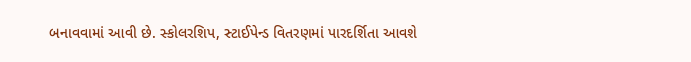બનાવવામાં આવી છે. સ્કોલરશિપ, સ્ટાઈપેન્ડ વિતરણમાં પારદર્શિતા આવશે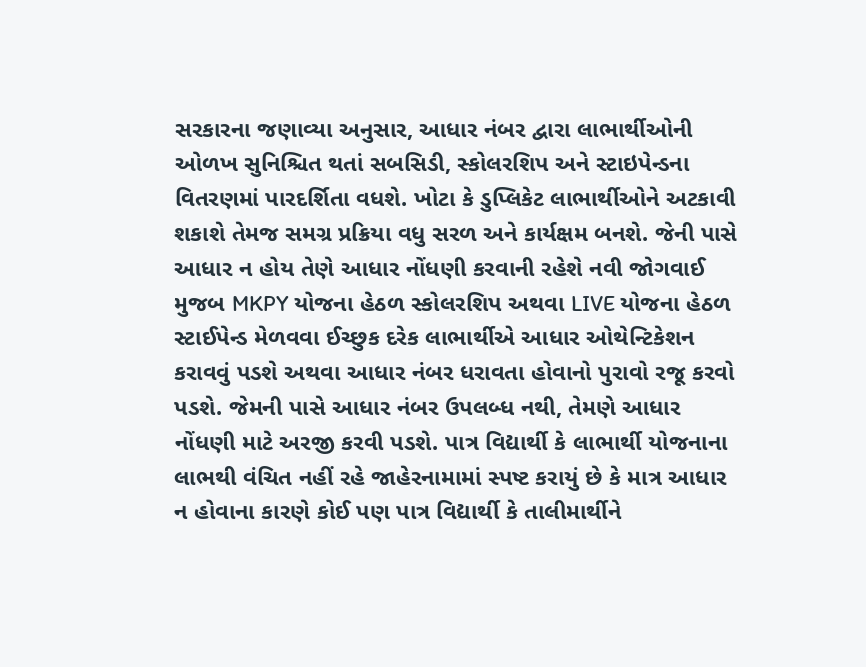સરકારના જણાવ્યા અનુસાર, આધાર નંબર દ્વારા લાભાર્થીઓની ઓળખ સુનિશ્ચિત થતાં સબસિડી, સ્કોલરશિપ અને સ્ટાઇપેન્ડના વિતરણમાં પારદર્શિતા વધશે. ખોટા કે ડુપ્લિકેટ લાભાર્થીઓને અટકાવી શકાશે તેમજ સમગ્ર પ્રક્રિયા વધુ સરળ અને કાર્યક્ષમ બનશે. જેની પાસે આધાર ન હોય તેણે આધાર નોંધણી કરવાની રહેશે નવી જોગવાઈ મુજબ MKPY યોજના હેઠળ સ્કોલરશિપ અથવા LIVE યોજના હેઠળ સ્ટાઈપેન્ડ મેળવવા ઈચ્છુક દરેક લાભાર્થીએ આધાર ઓથેન્ટિકેશન કરાવવું પડશે અથવા આધાર નંબર ધરાવતા હોવાનો પુરાવો રજૂ કરવો પડશે. જેમની પાસે આધાર નંબર ઉપલબ્ધ નથી, તેમણે આધાર નોંધણી માટે અરજી કરવી પડશે. પાત્ર વિદ્યાર્થી કે લાભાર્થી યોજનાના લાભથી વંચિત નહીં રહે જાહેરનામામાં સ્પષ્ટ કરાયું છે કે માત્ર આધાર ન હોવાના કારણે કોઈ પણ પાત્ર વિદ્યાર્થી કે તાલીમાર્થીને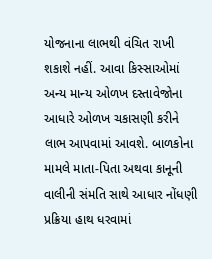યોજનાના લાભથી વંચિત રાખી શકાશે નહીં. આવા કિસ્સાઓમાં અન્ય માન્ય ઓળખ દસ્તાવેજોના આધારે ઓળખ ચકાસણી કરીને લાભ આપવામાં આવશે. બાળકોના મામલે માતા-પિતા અથવા કાનૂની વાલીની સંમતિ સાથે આધાર નોંધણી પ્રક્રિયા હાથ ધરવામાં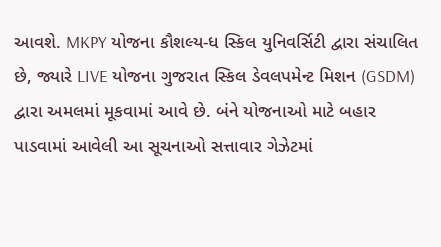આવશે. MKPY યોજના કૌશલ્ય-ધ સ્કિલ યુનિવર્સિટી દ્વારા સંચાલિત છે, જ્યારે LIVE યોજના ગુજરાત સ્કિલ ડેવલપમેન્ટ મિશન (GSDM) દ્વારા અમલમાં મૂકવામાં આવે છે. બંને યોજનાઓ માટે બહાર પાડવામાં આવેલી આ સૂચનાઓ સત્તાવાર ગેઝેટમાં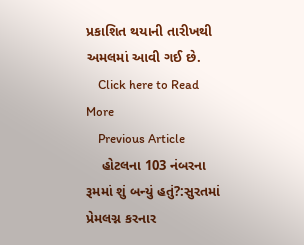પ્રકાશિત થયાની તારીખથી અમલમાં આવી ગઈ છે.
    Click here to Read More
    Previous Article
    હોટલના 103 નંબરના રૂમમાં શું બન્યું હતું?:સુરતમાં પ્રેમલગ્ન કરનાર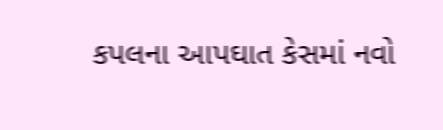કપલના આપઘાત કેસમાં નવો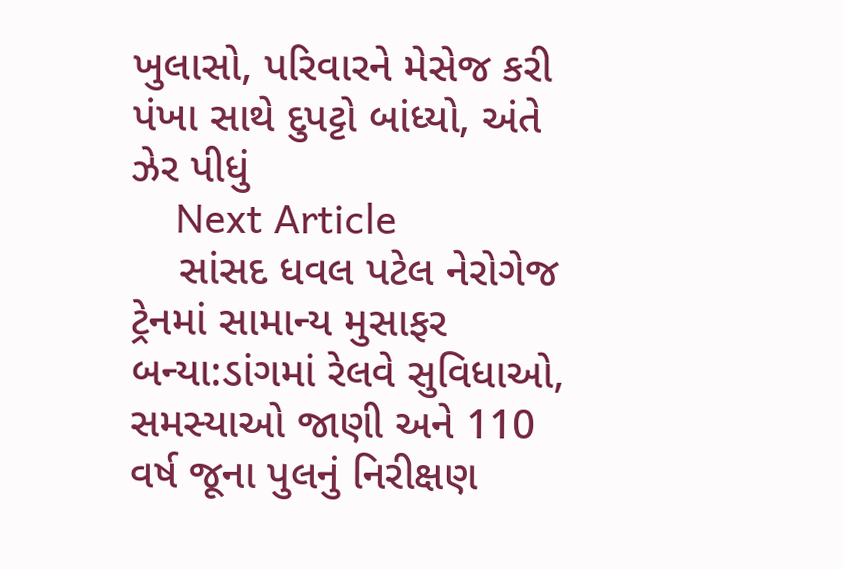ખુલાસો, પરિવારને મેસેજ કરી પંખા સાથે દુપટ્ટો બાંધ્યો, અંતે ઝેર પીધું
    Next Article
    સાંસદ ધવલ પટેલ નેરોગેજ ટ્રેનમાં સામાન્ય મુસાફર બન્યા:ડાંગમાં રેલવે સુવિધાઓ, સમસ્યાઓ જાણી અને 110 વર્ષ જૂના પુલનું નિરીક્ષણ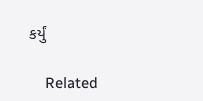કર્યું

    Related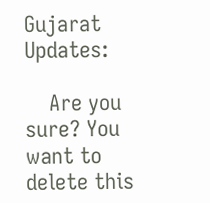Gujarat Updates:

    Are you sure? You want to delete this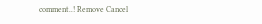comment..! Remove Cancel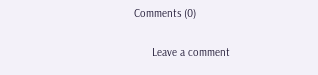Comments (0)

      Leave a comment